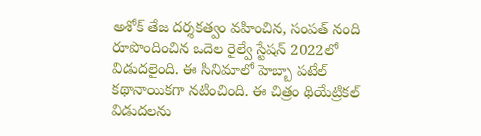అశోక్ తేజ దర్శకత్వం వహించిన, సంపత్ నంది రూపొందించిన ఒదెల రైల్వే స్టేషన్ 2022లో విడుదలైంది. ఈ సినిమాలో హెబ్బా పటేల్ కథానాయికగా నటించింది. ఈ చిత్రం థియేట్రికల్ విడుదలను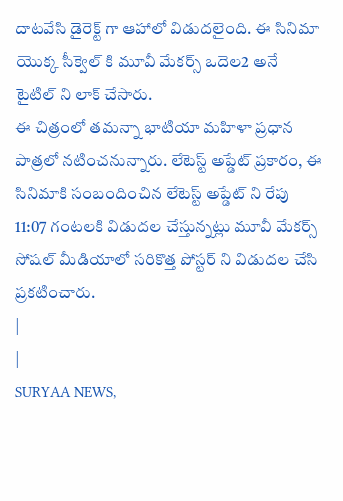దాటవేసి డైరెక్ట్ గా ఆహాలో విడుదలైంది. ఈ సినిమా యొక్క సీక్వెల్ కి మూవీ మేకర్స్ ఒదెల2 అనే టైటిల్ ని లాక్ చేసారు.
ఈ చిత్రంలో తమన్నా భాటియా మహిళా ప్రధాన పాత్రలో నటించనున్నారు. లేటెస్ట్ అప్డేట్ ప్రకారం, ఈ సినిమాకి సంబందించిన లేటెస్ట్ అప్డేట్ ని రేపు 11:07 గంటలకి విడుదల చేస్తున్నట్లు మూవీ మేకర్స్ సోషల్ మీడియాలో సరికొత్త పోస్టర్ ని విడుదల చేసి ప్రకటించారు.
|
|
SURYAA NEWS,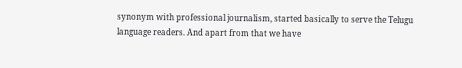synonym with professional journalism, started basically to serve the Telugu language readers. And apart from that we have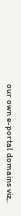our own e-portal domains viz,.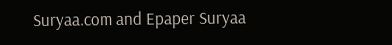Suryaa.com and Epaper Suryaa